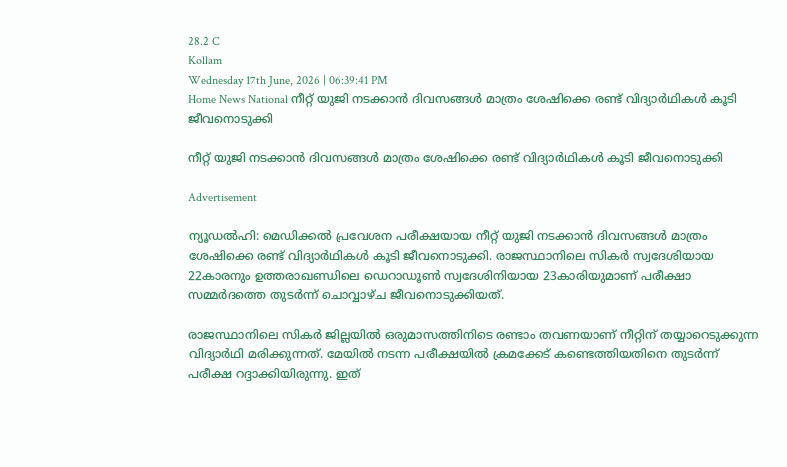28.2 C
Kollam
Wednesday 17th June, 2026 | 06:39:41 PM
Home News National നീറ്റ് യുജി നടക്കാന്‍ ദിവസങ്ങള്‍ മാത്രം ശേഷിക്കെ രണ്ട് വിദ്യാര്‍ഥികള്‍ കൂടി ജീവനൊടുക്കി

നീറ്റ് യുജി നടക്കാന്‍ ദിവസങ്ങള്‍ മാത്രം ശേഷിക്കെ രണ്ട് വിദ്യാര്‍ഥികള്‍ കൂടി ജീവനൊടുക്കി

Advertisement

ന്യൂഡല്‍ഹി: മെഡിക്കല്‍ പ്രവേശന പരീക്ഷയായ നീറ്റ് യുജി നടക്കാന്‍ ദിവസങ്ങള്‍ മാത്രം ശേഷിക്കെ രണ്ട് വിദ്യാര്‍ഥികള്‍ കൂടി ജീവനൊടുക്കി. രാജസ്ഥാനിലെ സികര്‍ സ്വദേശിയായ 22കാരനും ഉത്തരാഖണ്ഡിലെ ഡെറാഡൂണ്‍ സ്വദേശിനിയായ 23കാരിയുമാണ് പരീക്ഷാ സമ്മര്‍ദത്തെ തുടര്‍ന്ന് ചൊവ്വാഴ്ച ജീവനൊടുക്കിയത്.

രാജസ്ഥാനിലെ സികര്‍ ജില്ലയില്‍ ഒരുമാസത്തിനിടെ രണ്ടാം തവണയാണ് നീറ്റിന് തയ്യാറെടുക്കുന്ന വിദ്യാര്‍ഥി മരിക്കുന്നത്. മേയില്‍ നടന്ന പരീക്ഷയില്‍ ക്രമക്കേട് കണ്ടെത്തിയതിനെ തുടര്‍ന്ന് പരീക്ഷ റദ്ദാക്കിയിരുന്നു. ഇത്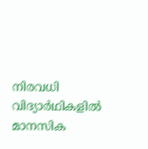നിരവധി വിദ്യാര്‍ഥികളില്‍ മാനസിക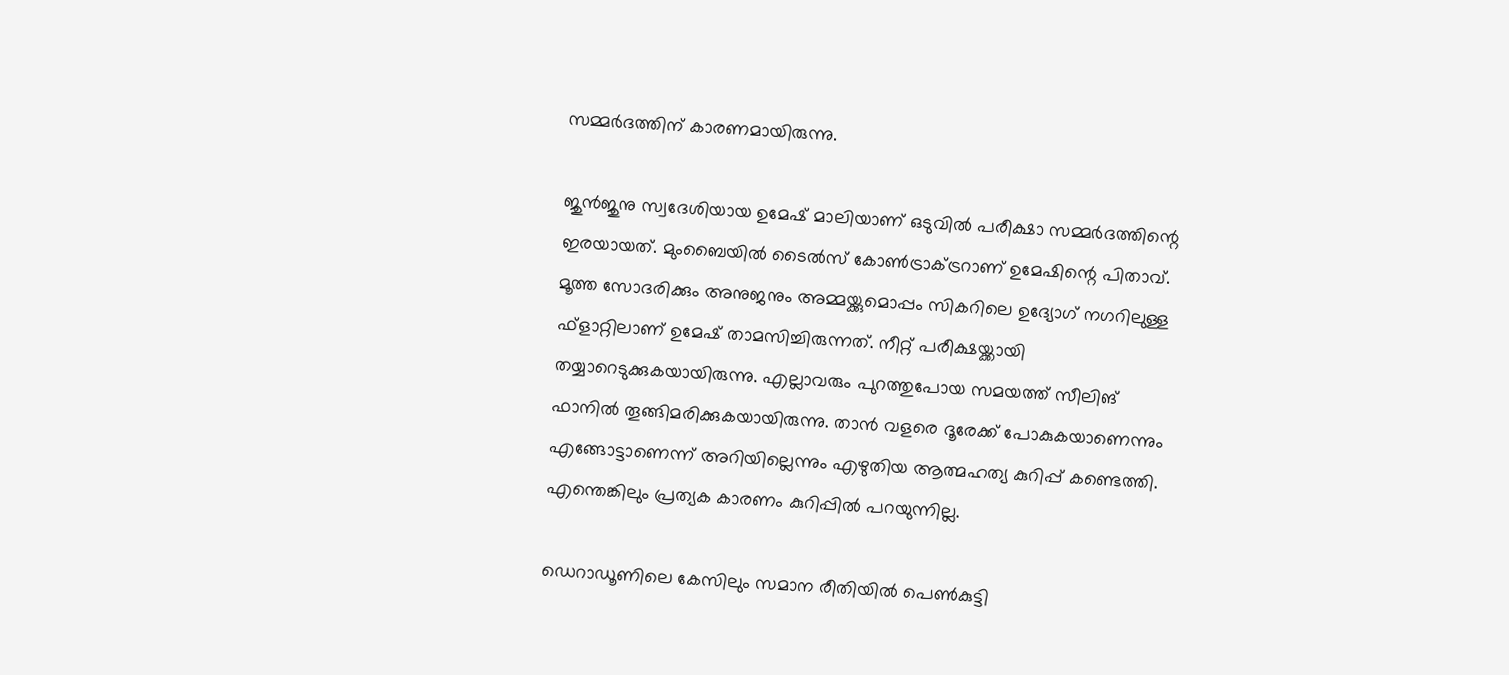സമ്മര്‍ദത്തിന് കാരണമായിരുന്നു.

ജുന്‍ജുനു സ്വദേശിയായ ഉമേഷ് മാലിയാണ് ഒടുവില്‍ പരീക്ഷാ സമ്മര്‍ദത്തിന്റെ ഇരയായത്. മുംബൈയില്‍ ടൈല്‍സ് കോണ്‍ട്രാക്ട്രറാണ് ഉമേഷിന്റെ പിതാവ്. മൂത്ത സോദരിക്കും അനുജനും അമ്മയ്ക്കുമൊപ്പം സികറിലെ ഉദ്യോഗ് നഗറിലുള്ള ഫ്‌ളാറ്റിലാണ് ഉമേഷ് താമസിച്ചിരുന്നത്. നീറ്റ് പരീക്ഷയ്ക്കായി തയ്യാറെടുക്കുകയായിരുന്നു. എല്ലാവരും പുറത്തുപോയ സമയത്ത് സീലിങ് ഫാനില്‍ തൂങ്ങിമരിക്കുകയായിരുന്നു. താന്‍ വളരെ ദൂരേക്ക് പോകുകയാണെന്നും എങ്ങോട്ടാണെന്ന് അറിയില്ലെന്നും എഴുതിയ ആത്മഹത്യ കുറിപ്പ് കണ്ടെത്തി. എന്തെങ്കിലും പ്രത്യക കാരണം കുറിപ്പില്‍ പറയുന്നില്ല.

ഡെറാഡൂണിലെ കേസിലും സമാന രീതിയില്‍ പെണ്‍കുട്ടി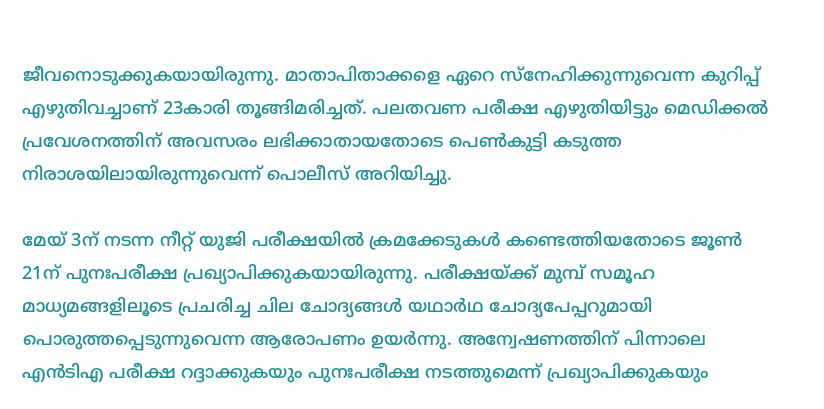ജീവനൊടുക്കുകയായിരുന്നു. മാതാപിതാക്കളെ ഏറെ സ്‌നേഹിക്കുന്നുവെന്ന കുറിപ്പ് എഴുതിവച്ചാണ് 23കാരി തൂങ്ങിമരിച്ചത്. പലതവണ പരീക്ഷ എഴുതിയിട്ടും മെഡിക്കല്‍ പ്രവേശനത്തിന് അവസരം ലഭിക്കാതായതോടെ പെണ്‍കുട്ടി കടുത്ത നിരാശയിലായിരുന്നുവെന്ന് പൊലീസ് അറിയിച്ചു.

മേയ് 3ന് നടന്ന നീറ്റ് യുജി പരീക്ഷയില്‍ ക്രമക്കേടുകള്‍ കണ്ടെത്തിയതോടെ ജൂണ്‍ 21ന് പുനഃപരീക്ഷ പ്രഖ്യാപിക്കുകയായിരുന്നു. പരീക്ഷയ്ക്ക് മുമ്പ് സമൂഹ മാധ്യമങ്ങളിലൂടെ പ്രചരിച്ച ചില ചോദ്യങ്ങള്‍ യഥാര്‍ഥ ചോദ്യപേപ്പറുമായി പൊരുത്തപ്പെടുന്നുവെന്ന ആരോപണം ഉയര്‍ന്നു. അന്വേഷണത്തിന് പിന്നാലെ എന്‍ടിഎ പരീക്ഷ റദ്ദാക്കുകയും പുനഃപരീക്ഷ നടത്തുമെന്ന് പ്രഖ്യാപിക്കുകയും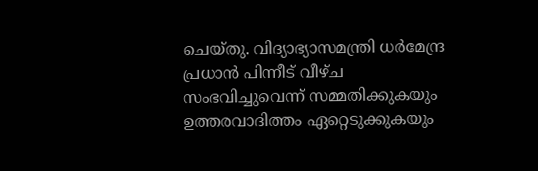ചെയ്തു. വിദ്യാഭ്യാസമന്ത്രി ധര്‍മേന്ദ്ര പ്രധാന്‍ പിന്നീട് വീഴ്ച സംഭവിച്ചുവെന്ന് സമ്മതിക്കുകയും ഉത്തരവാദിത്തം ഏറ്റെടുക്കുകയും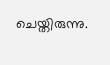ചെയ്തിരുന്നു.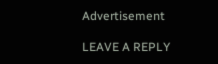Advertisement

LEAVE A REPLY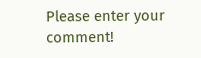Please enter your comment!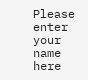Please enter your name here